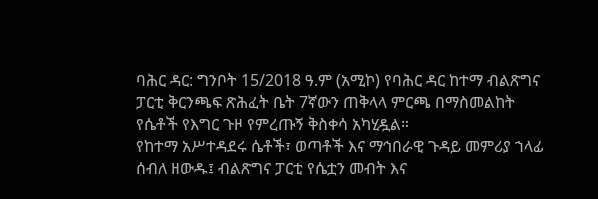ባሕር ዳር: ግንቦት 15/2018 ዓ.ም (አሚኮ) የባሕር ዳር ከተማ ብልጽግና ፓርቲ ቅርንጫፍ ጽሕፈት ቤት 7ኛውን ጠቅላላ ምርጫ በማስመልከት የሴቶች የእግር ጉዞ የምረጡኝ ቅስቀሳ አካሂዷል።
የከተማ አሥተዳደሩ ሴቶች፣ ወጣቶች እና ማኅበራዊ ጉዳይ መምሪያ ኀላፊ ሰብለ ዘውዱ፤ ብልጽግና ፓርቲ የሴቷን መብት እና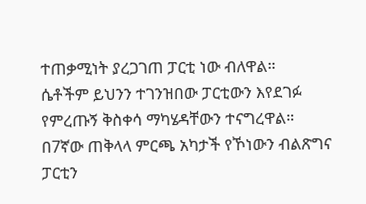ተጠቃሚነት ያረጋገጠ ፓርቲ ነው ብለዋል።
ሴቶችም ይህንን ተገንዝበው ፓርቲውን እየደገፉ የምረጡኝ ቅስቀሳ ማካሄዳቸውን ተናግረዋል። በ7ኛው ጠቅላላ ምርጫ አካታች የኾነውን ብልጽግና ፓርቲን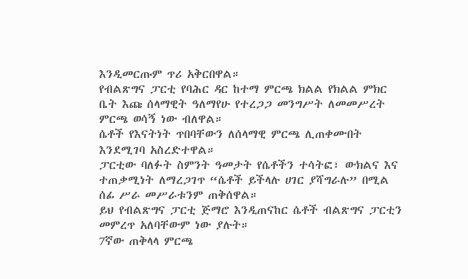እንዲመርጡም ጥሪ አቅርበዋል።
የብልጽግና ፓርቲ የባሕር ዳር ከተማ ምርጫ ክልል የክልል ምክር ቤት እጩ ሰላማዊት ዓለማየሁ የተረጋጋ መንግሥት ለመመሥረት ምርጫ ወሳኝ ነው ብለዋል።
ሴቶች የእናትነት ጥበባቸውን ለሰላማዊ ምርጫ ሊጠቀሙበት እንደሚገባ አስረድተዋል።
ፓርቲው ባለፉት ስምንት ዓመታት የሴቶችን ተሳትፎ፣ ውክልና እና ተጠቃሚነት ለማረጋገጥ “ሴቶች ይችላሉ ሀገር ያሻግራሉ” በሚል ሰፊ ሥራ መሥራቱንም ጠቅሰዋል።
ይህ የብልጽግና ፓርቲ ጅማሮ እንዲጠናከር ሴቶች ብልጽግና ፓርቲን መምረጥ አለባቸውም ነው ያሉት።
7ኛው ጠቅላላ ምርጫ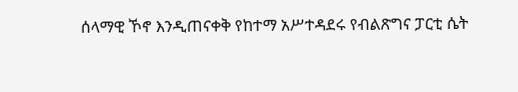ሰላማዊ ኾኖ እንዲጠናቀቅ የከተማ አሥተዳደሩ የብልጽግና ፓርቲ ሴት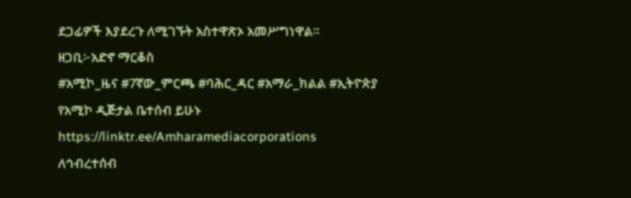ደጋፊዎች እያደረጉ ለሚገኙት አስተዋጽኦ አመሥግነዋል።
ዘጋቢ፦አድኖ ማርቆስ
#አሚኮ_ዜና #7ኛው_ምርጫ #ባሕር_ዳር #አማራ_ክልል #ኢትዮጵያ
የአሚኮ ዲጅታል ቤተሰብ ይሁኑ
https://linktr.ee/Amharamediacorporations
ለኅብረተሰብ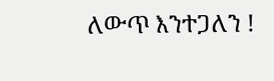ለውጥ እንተጋለን !